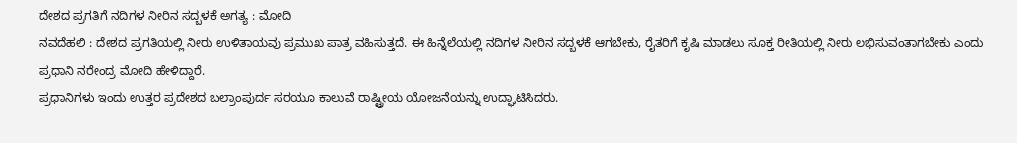ದೇಶದ ಪ್ರಗತಿಗೆ ನದಿಗಳ ನೀರಿನ ಸದ್ಬಳಕೆ ಅಗತ್ಯ : ಮೋದಿ
ನವದೆಹಲಿ : ದೇಶದ ಪ್ರಗತಿಯಲ್ಲಿ ನೀರು ಉಳಿತಾಯವು ಪ್ರಮುಖ ಪಾತ್ರ ವಹಿಸುತ್ತದೆ. ಈ ಹಿನ್ನೆಲೆಯಲ್ಲಿ ನದಿಗಳ ನೀರಿನ ಸದ್ಬಳಕೆ ಆಗಬೇಕು, ರೈತರಿಗೆ ಕೃಷಿ ಮಾಡಲು ಸೂಕ್ತ ರೀತಿಯಲ್ಲಿ ನೀರು ಲಭಿಸುವಂತಾಗಬೇಕು ಎಂದು ಪ್ರಧಾನಿ ನರೇಂದ್ರ ಮೋದಿ ಹೇಳಿದ್ದಾರೆ.
ಪ್ರಧಾನಿಗಳು ಇಂದು ಉತ್ತರ ಪ್ರದೇಶದ ಬಲ್ರಾಂಪುರ್ದ ಸರಯೂ ಕಾಲುವೆ ರಾಷ್ಟ್ರೀಯ ಯೋಜನೆಯನ್ನು ಉದ್ಘಾಟಿಸಿದರು.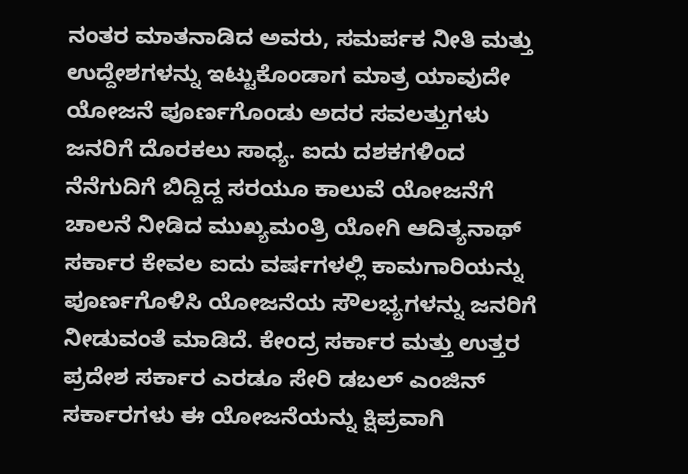ನಂತರ ಮಾತನಾಡಿದ ಅವರು, ಸಮರ್ಪಕ ನೀತಿ ಮತ್ತು ಉದ್ದೇಶಗಳನ್ನು ಇಟ್ಟುಕೊಂಡಾಗ ಮಾತ್ರ ಯಾವುದೇ ಯೋಜನೆ ಪೂರ್ಣಗೊಂಡು ಅದರ ಸವಲತ್ತುಗಳು ಜನರಿಗೆ ದೊರಕಲು ಸಾಧ್ಯ. ಐದು ದಶಕಗಳಿಂದ ನೆನೆಗುದಿಗೆ ಬಿದ್ದಿದ್ದ ಸರಯೂ ಕಾಲುವೆ ಯೋಜನೆಗೆ ಚಾಲನೆ ನೀಡಿದ ಮುಖ್ಯಮಂತ್ರಿ ಯೋಗಿ ಆದಿತ್ಯನಾಥ್ ಸರ್ಕಾರ ಕೇವಲ ಐದು ವರ್ಷಗಳಲ್ಲಿ ಕಾಮಗಾರಿಯನ್ನು ಪೂರ್ಣಗೊಳಿಸಿ ಯೋಜನೆಯ ಸೌಲಭ್ಯಗಳನ್ನು ಜನರಿಗೆ ನೀಡುವಂತೆ ಮಾಡಿದೆ. ಕೇಂದ್ರ ಸರ್ಕಾರ ಮತ್ತು ಉತ್ತರ ಪ್ರದೇಶ ಸರ್ಕಾರ ಎರಡೂ ಸೇರಿ ಡಬಲ್ ಎಂಜಿನ್ ಸರ್ಕಾರಗಳು ಈ ಯೋಜನೆಯನ್ನು ಕ್ಷಿಪ್ರವಾಗಿ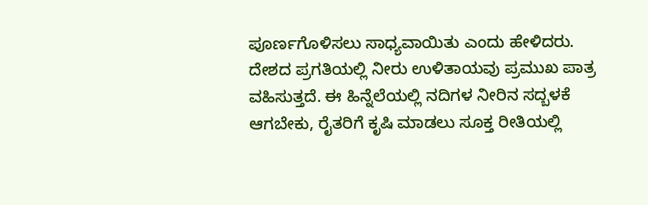ಪೂರ್ಣಗೊಳಿಸಲು ಸಾಧ್ಯವಾಯಿತು ಎಂದು ಹೇಳಿದರು.
ದೇಶದ ಪ್ರಗತಿಯಲ್ಲಿ ನೀರು ಉಳಿತಾಯವು ಪ್ರಮುಖ ಪಾತ್ರ ವಹಿಸುತ್ತದೆ. ಈ ಹಿನ್ನೆಲೆಯಲ್ಲಿ ನದಿಗಳ ನೀರಿನ ಸದ್ಬಳಕೆ ಆಗಬೇಕು, ರೈತರಿಗೆ ಕೃಷಿ ಮಾಡಲು ಸೂಕ್ತ ರೀತಿಯಲ್ಲಿ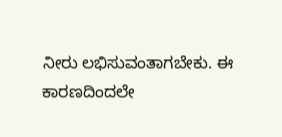ನೀರು ಲಭಿಸುವಂತಾಗಬೇಕು. ಈ ಕಾರಣದಿಂದಲೇ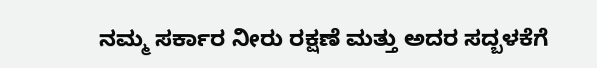ನಮ್ಮ ಸರ್ಕಾರ ನೀರು ರಕ್ಷಣೆ ಮತ್ತು ಅದರ ಸದ್ಬಳಕೆಗೆ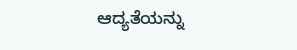ಆದ್ಯತೆಯನ್ನು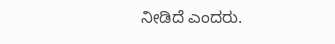ನೀಡಿದೆ ಎಂದರು.